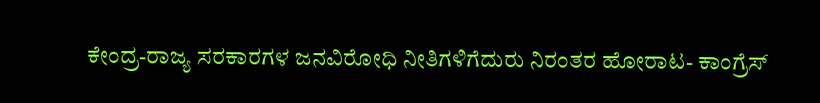ಕೇಂದ್ರ-ರಾಜ್ಯ ಸರಕಾರಗಳ ಜನವಿರೋಧಿ ನೀತಿಗಳಿಗೆದುರು ನಿರಂತರ ಹೋರಾಟ- ಕಾಂಗ್ರೆಸ್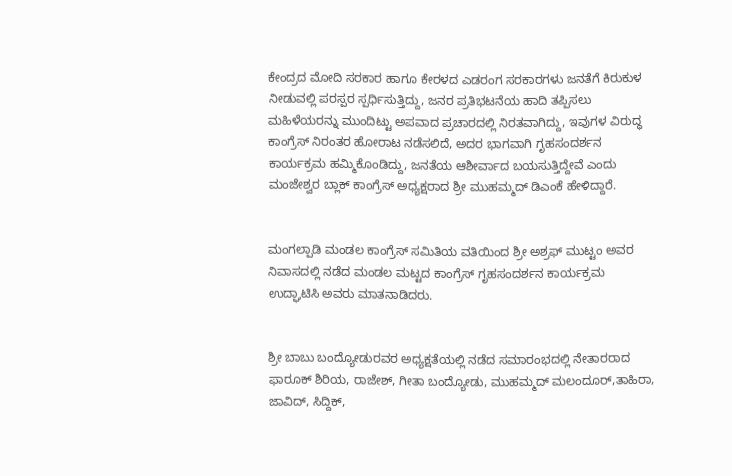ಕೇಂದ್ರದ ಮೋದಿ ಸರಕಾರ ಹಾಗೂ ಕೇರಳದ ಎಡರಂಗ ಸರಕಾರಗಳು ಜನತೆಗೆ ಕಿರುಕುಳ ನೀಡುವಲ್ಲಿ ಪರಸ್ಪರ ಸ್ಪರ್ಧಿಸುತ್ತಿದ್ದು, ಜನರ ಪ್ರತಿಭಟನೆಯ ಹಾದಿ ತಪ್ಪಿಸಲು ಮಹಿಳೆಯರನ್ನು ಮುಂದಿಟ್ಟು ಅಪವಾದ ಪ್ರಚಾರದಲ್ಲಿ ನಿರತವಾಗಿದ್ದು, ಇವುಗಳ ವಿರುದ್ಧ ಕಾಂಗ್ರೆಸ್ ನಿರಂತರ ಹೋರಾಟ ನಡೆಸಲಿದೆ, ಅದರ ಭಾಗವಾಗಿ ಗೃಹಸಂದರ್ಶನ ಕಾರ್ಯಕ್ರಮ ಹಮ್ಮಿಕೊಂಡಿದ್ದು, ಜನತೆಯ ಆಶೀರ್ವಾದ ಬಯಸುತ್ತಿದ್ದೇವೆ ಎಂದು ಮಂಜೇಶ್ವರ ಬ್ಲಾಕ್ ಕಾಂಗ್ರೆಸ್ ಅಧ್ಯಕ್ಷರಾದ ಶ್ರೀ ಮುಹಮ್ಮದ್ ಡಿಎಂಕೆ ಹೇಳಿದ್ದಾರೆ.


ಮಂಗಲ್ಪಾಡಿ ಮಂಡಲ ಕಾಂಗ್ರೆಸ್ ಸಮಿತಿಯ ವತಿಯಿಂದ ಶ್ರೀ ಅಶ್ರಫ್ ಮುಟ್ಟಂ ಅವರ ನಿವಾಸದಲ್ಲಿ ನಡೆದ ಮಂಡಲ ಮಟ್ಟದ ಕಾಂಗ್ರೆಸ್ ಗೃಹಸಂದರ್ಶನ ಕಾರ್ಯಕ್ರಮ ಉದ್ಘಾಟಿಸಿ ಅವರು ಮಾತನಾಡಿದರು.


ಶ್ರೀ ಬಾಬು ಬಂದ್ಯೋಡುರವರ ಅಧ್ಯಕ್ಷತೆಯಲ್ಲಿ ನಡೆದ ಸಮಾರಂಭದಲ್ಲಿ ನೇತಾರರಾದ ಫಾರೂಕ್ ಶಿರಿಯ, ರಾಜೇಶ್, ಗೀತಾ ಬಂದ್ಯೋಡು, ಮುಹಮ್ಮದ್ ಮಲಂದೂರ್,ತಾಹಿರಾ, ಜಾವಿದ್, ಸಿದ್ದಿಕ್,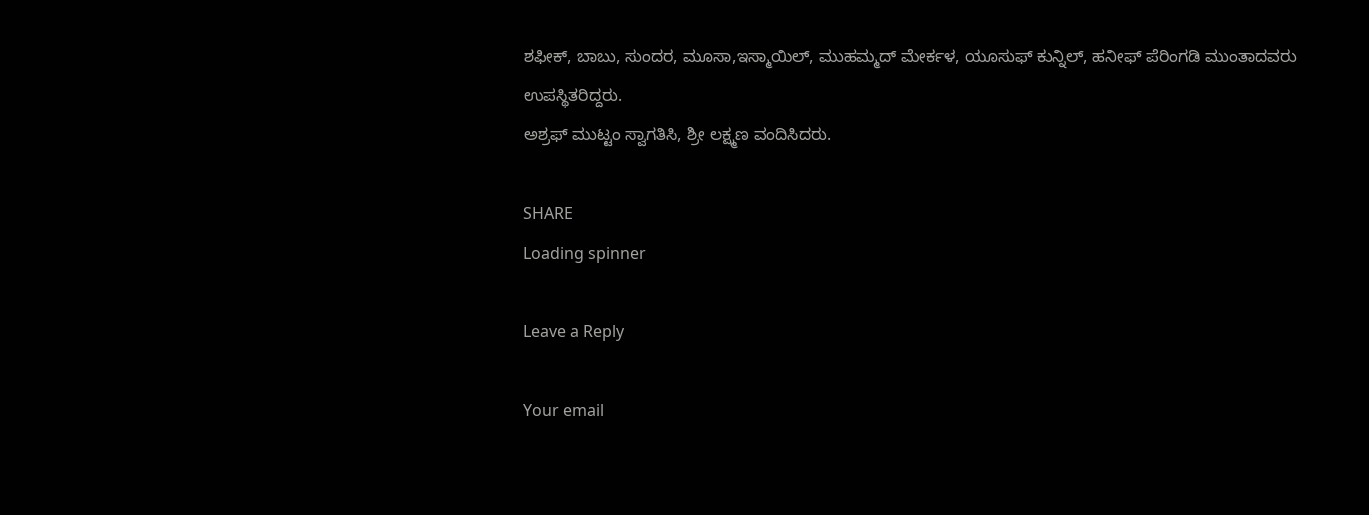ಶಫೀಕ್, ಬಾಬು, ಸುಂದರ, ಮೂಸಾ,ಇಸ್ಮಾಯಿಲ್, ಮುಹಮ್ಮದ್ ಮೇರ್ಕಳ, ಯೂಸುಫ್ ಕುನ್ನಿಲ್, ಹನೀಫ್ ಪೆರಿಂಗಡಿ ಮುಂತಾದವರು ಉಪಸ್ಥಿತರಿದ್ದರು.
ಅಶ್ರಫ್ ಮುಟ್ಟಂ ಸ್ವಾಗತಿಸಿ, ಶ್ರೀ ಲಕ್ಷ್ಮಣ ವಂದಿಸಿದರು.

SHARE
Loading spinner

Leave a Reply

Your email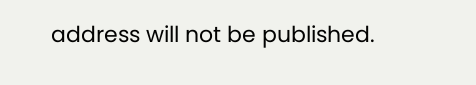address will not be published.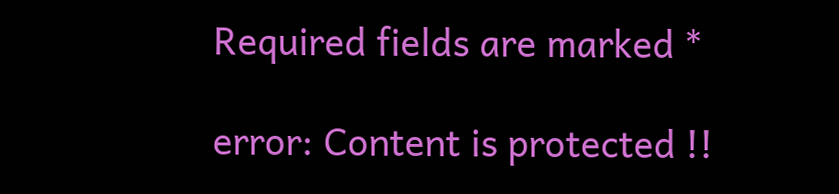Required fields are marked *

error: Content is protected !!